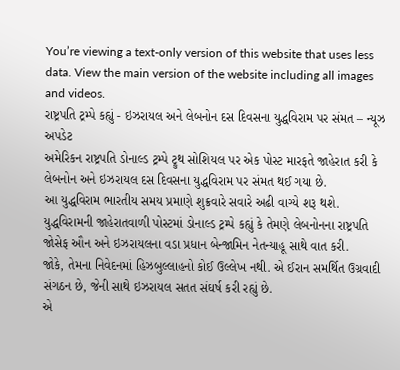You’re viewing a text-only version of this website that uses less data. View the main version of the website including all images and videos.
રાષ્ટ્રપતિ ટ્રમ્પે કહ્યું - ઇઝરાયલ અને લેબનોન દસ દિવસના યુદ્ધવિરામ પર સંમત – ન્યૂઝ અપડેટ
અમેરિકન રાષ્ટ્રપતિ ડોનાલ્ડ ટ્રમ્પે ટ્રુથ સોશિયલ પર એક પોસ્ટ મારફતે જાહેરાત કરી કે લેબનોન અને ઇઝરાયલ દસ દિવસના યુદ્ધવિરામ પર સંમત થઈ ગયા છે.
આ યુદ્ધવિરામ ભારતીય સમય પ્રમાણે શુક્રવારે સવારે અઢી વાગ્યે શરૂ થશે.
યુદ્ધવિરામની જાહેરાતવાળી પોસ્ટમાં ડોનાલ્ડ ટ્રમ્પે કહ્યું કે તેમણે લેબનોનના રાષ્ટ્રપતિ જોસેફ ઔન અને ઇઝરાયલના વડા પ્રધાન બેન્જામિન નેતન્યાહૂ સાથે વાત કરી.
જોકે, તેમના નિવેદનમાં હિઝબુલ્લાહનો કોઈ ઉલ્લેખ નથી. એ ઈરાન સમર્થિત ઉગ્રવાદી સંગઠન છે, જેની સાથે ઇઝરાયલ સતત સંઘર્ષ કરી રહ્યું છે.
એ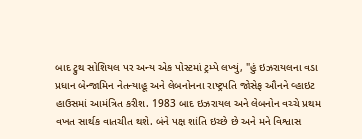બાદ ટ્રુથ સોશિયલ પર અન્ય એક પોસ્ટમાં ટ્રમ્પે લખ્યું, "હું ઇઝરાયલના વડા પ્રધાન બેન્જામિન નેતન્યાહૂ અને લેબનોનના રાષ્ટ્રપતિ જોસેફ ઔનને વ્હાઇટ હાઉસમાં આમંત્રિત કરીશ. 1983 બાદ ઇઝરાયલ અને લેબનોન વચ્ચે પ્રથમ વખત સાર્થક વાતચીત થશે. બંને પક્ષ શાંતિ ઇચ્છે છે અને મને વિશ્વાસ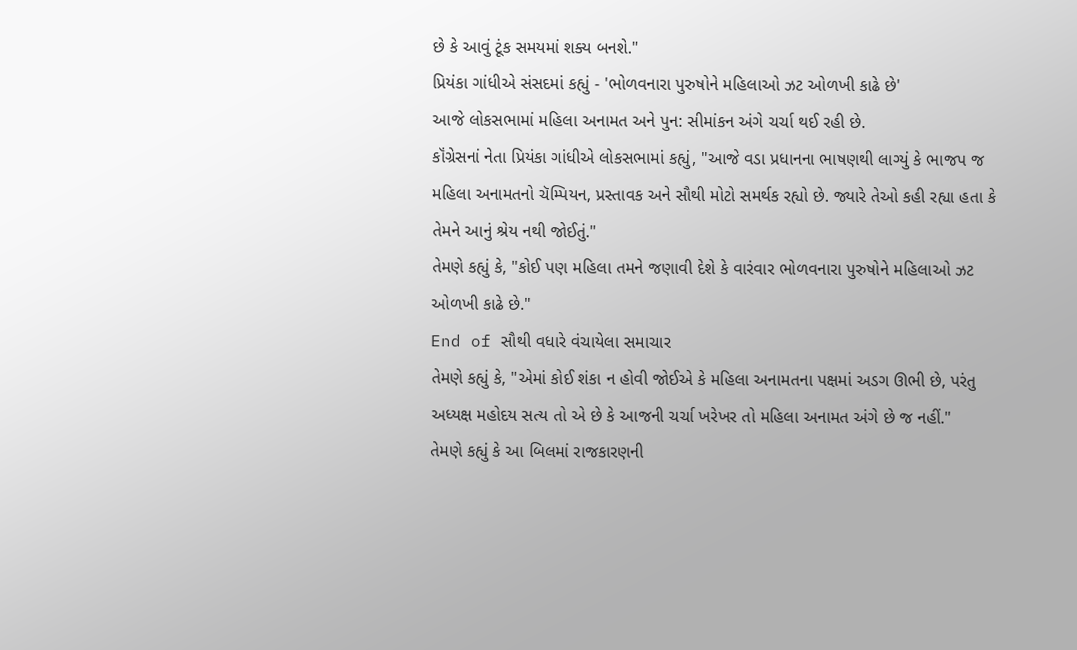છે કે આવું ટૂંક સમયમાં શક્ય બનશે."
પ્રિયંકા ગાંધીએ સંસદમાં કહ્યું - 'ભોળવનારા પુરુષોને મહિલાઓ ઝટ ઓળખી કાઢે છે'
આજે લોકસભામાં મહિલા અનામત અને પુન: સીમાંકન અંગે ચર્ચા થઈ રહી છે.
કૉંગ્રેસનાં નેતા પ્રિયંકા ગાંધીએ લોકસભામાં કહ્યું, "આજે વડા પ્રધાનના ભાષણથી લાગ્યું કે ભાજપ જ મહિલા અનામતનો ચૅમ્પિયન, પ્રસ્તાવક અને સૌથી મોટો સમર્થક રહ્યો છે. જ્યારે તેઓ કહી રહ્યા હતા કે તેમને આનું શ્રેય નથી જોઈતું."
તેમણે કહ્યું કે, "કોઈ પણ મહિલા તમને જણાવી દેશે કે વારંવાર ભોળવનારા પુરુષોને મહિલાઓ ઝટ ઓળખી કાઢે છે."
End of સૌથી વધારે વંચાયેલા સમાચાર
તેમણે કહ્યું કે, "એમાં કોઈ શંકા ન હોવી જોઈએ કે મહિલા અનામતના પક્ષમાં અડગ ઊભી છે, પરંતુ અધ્યક્ષ મહોદય સત્ય તો એ છે કે આજની ચર્ચા ખરેખર તો મહિલા અનામત અંગે છે જ નહીં."
તેમણે કહ્યું કે આ બિલમાં રાજકારણની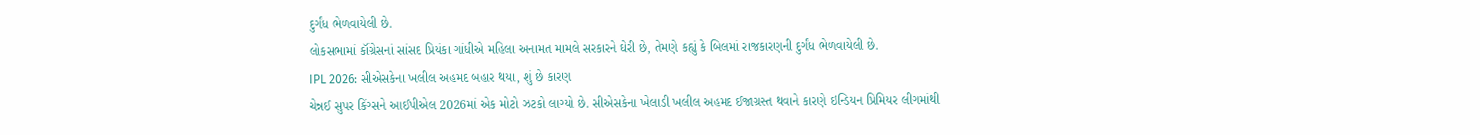દુર્ગંધ ભેળવાયેલી છે.
લોકસભામાં કૉંગ્રેસનાં સાંસદ પ્રિયંકા ગાંધીએ મહિલા અનામત મામલે સરકારને ઘેરી છે, તેમણે કહ્યું કે બિલમાં રાજકારણની દુર્ગંધ ભેળવાયેલી છે.
IPL 2026: સીએસકેના ખલીલ અહમદ બહાર થયા, શું છે કારણ
ચેન્નઈ સુપર કિંગ્સને આઈપીએલ 2026માં એક મોટો ઝટકો લાગ્યો છે. સીએસકેના ખેલાડી ખલીલ અહમદ ઈજાગ્રસ્ત થવાને કારણે ઇન્ડિયન પ્રિમિયર લીગમાંથી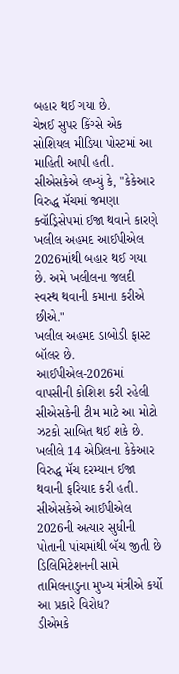બહાર થઈ ગયા છે.
ચેન્નઈ સુપર કિંગ્સે એક સોશિયલ મીડિયા પોસ્ટમાં આ માહિતી આપી હતી.
સીએસકેએ લખ્યું કે, "કેકેઆર વિરુદ્ધ મૅચમાં જમણા ક્વૉડ્રિસેપમાં ઈજા થવાને કારણે ખલીલ અહમદ આઈપીએલ 2026માંથી બહાર થઈ ગયા છે. અમે ખલીલના જલદી સ્વસ્થ થવાની કમાના કરીએ છીએ."
ખલીલ અહમદ ડાબોડી ફાસ્ટ બૉલર છે. આઈપીએલ-2026માં વાપસીની કોશિશ કરી રહેલી સીએસકેની ટીમ માટે આ મોટો ઝટકો સાબિત થઈ શકે છે.
ખલીલે 14 એપ્રિલના કેકેઆર વિરુદ્ધ મૅચ દરમ્યાન ઈજા થવાની ફરિયાદ કરી હતી. સીએસકેએ આઈપીએલ 2026ની અત્યાર સુધીની પોતાની પાંચમાંથી બૅચ જીતી છે
ડિલિમિટેશનની સામે તામિલનાડુના મુખ્ય મંત્રીએ કર્યો આ પ્રકારે વિરોધ?
ડીએમકે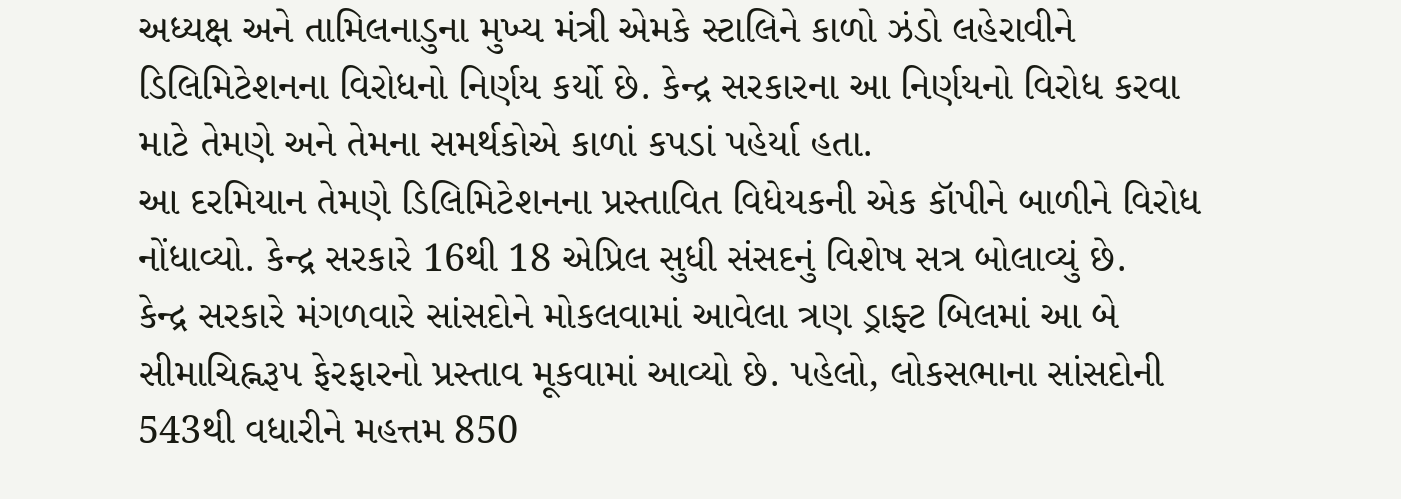અધ્યક્ષ અને તામિલનાડુના મુખ્ય મંત્રી એમકે સ્ટાલિને કાળો ઝંડો લહેરાવીને ડિલિમિટેશનના વિરોધનો નિર્ણય કર્યો છે. કેન્દ્ર સરકારના આ નિર્ણયનો વિરોધ કરવા માટે તેમણે અને તેમના સમર્થકોએ કાળાં કપડાં પહેર્યા હતા.
આ દરમિયાન તેમણે ડિલિમિટેશનના પ્રસ્તાવિત વિધેયકની એક કૉપીને બાળીને વિરોધ નોંધાવ્યો. કેન્દ્ર સરકારે 16થી 18 એપ્રિલ સુધી સંસદનું વિશેષ સત્ર બોલાવ્યું છે.
કેન્દ્ર સરકારે મંગળવારે સાંસદોને મોકલવામાં આવેલા ત્રણ ડ્રાફ્ટ બિલમાં આ બે સીમાચિહ્નરૂપ ફેરફારનો પ્રસ્તાવ મૂકવામાં આવ્યો છે. પહેલો, લોકસભાના સાંસદોની 543થી વધારીને મહત્તમ 850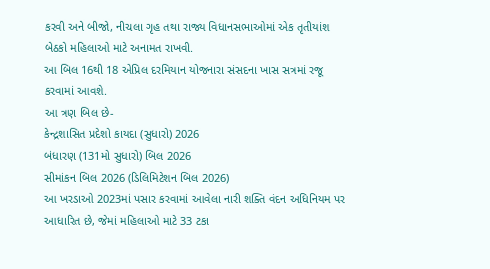કરવી અને બીજો, નીચલા ગૃહ તથા રાજ્ય વિધાનસભાઓમાં એક તૃતીયાંશ બેઠકો મહિલાઓ માટે અનામત રાખવી.
આ બિલ 16થી 18 એપ્રિલ દરમિયાન યોજનારા સંસદના ખાસ સત્રમાં રજૂ કરવામાં આવશે.
આ ત્રણ બિલ છે-
કેન્દ્રશાસિત પ્રદેશો કાયદા (સુધારો) 2026
બંધારણ (131મો સુધારો) બિલ 2026
સીમાંકન બિલ 2026 (ડિલિમિટેશન બિલ 2026)
આ ખરડાઓ 2023માં પસાર કરવામાં આવેલા નારી શક્તિ વંદન અધિનિયમ પર આધારિત છે, જેમાં મહિલાઓ માટે 33 ટકા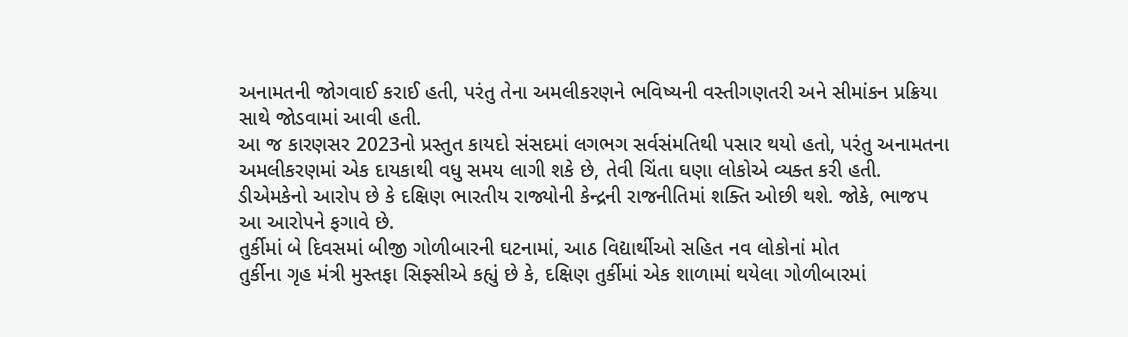અનામતની જોગવાઈ કરાઈ હતી, પરંતુ તેના અમલીકરણને ભવિષ્યની વસ્તીગણતરી અને સીમાંકન પ્રક્રિયા સાથે જોડવામાં આવી હતી.
આ જ કારણસર 2023નો પ્રસ્તુત કાયદો સંસદમાં લગભગ સર્વસંમતિથી પસાર થયો હતો, પરંતુ અનામતના અમલીકરણમાં એક દાયકાથી વધુ સમય લાગી શકે છે, તેવી ચિંતા ઘણા લોકોએ વ્યક્ત કરી હતી.
ડીએમકેનો આરોપ છે કે દક્ષિણ ભારતીય રાજ્યોની કેન્દ્રની રાજનીતિમાં શક્તિ ઓછી થશે. જોકે, ભાજપ આ આરોપને ફગાવે છે.
તુર્કીમાં બે દિવસમાં બીજી ગોળીબારની ઘટનામાં, આઠ વિદ્યાર્થીઓ સહિત નવ લોકોનાં મોત
તુર્કીના ગૃહ મંત્રી મુસ્તફા સિફ્સીએ કહ્યું છે કે, દક્ષિણ તુર્કીમાં એક શાળામાં થયેલા ગોળીબારમાં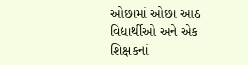ઓછામાં ઓછા આઠ વિદ્યાર્થીઓ અને એક શિક્ષકનાં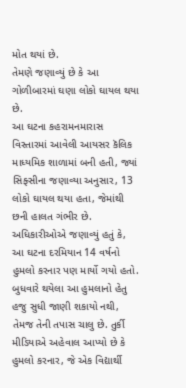મોત થયાં છે.
તેમણે જણાવ્યું છે કે આ ગોળીબારમાં ઘણા લોકો ઘાયલ થયા છે.
આ ઘટના કહરામનમારાસ વિસ્તારમાં આવેલી આયસર કૅલિક માધ્યમિક શાળામાં બની હતી, જ્યાં સિફ્સીના જણાવ્યા અનુસાર, 13 લોકો ઘાયલ થયા હતા, જેમાંથી છની હાલત ગંભીર છે.
અધિકારીઓએ જણાવ્યું હતું કે, આ ઘટના દરમિયાન 14 વર્ષનો હુમલો કરનાર પણ માર્યો ગયો હતો.
બુધવારે થયેલા આ હુમલાનો હેતુ હજુ સુધી જાણી શકાયો નથી, તેમજ તેની તપાસ ચાલુ છે. તુર્કી મીડિયાએ અહેવાલ આપ્યો છે કે હુમલો કરનાર, જે એક વિદ્યાર્થી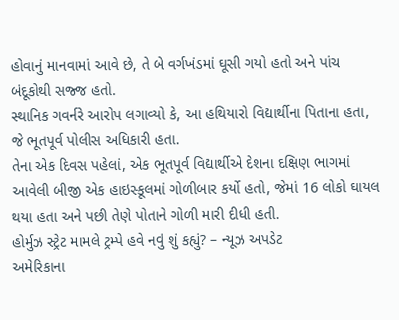હોવાનું માનવામાં આવે છે, તે બે વર્ગખંડમાં ઘૂસી ગયો હતો અને પાંચ બંદૂકોથી સજ્જ હતો.
સ્થાનિક ગવર્નરે આરોપ લગાવ્યો કે, આ હથિયારો વિદ્યાર્થીના પિતાના હતા, જે ભૂતપૂર્વ પોલીસ અધિકારી હતા.
તેના એક દિવસ પહેલાં, એક ભૂતપૂર્વ વિદ્યાર્થીએ દેશના દક્ષિણ ભાગમાં આવેલી બીજી એક હાઇસ્કૂલમાં ગોળીબાર કર્યો હતો, જેમાં 16 લોકો ઘાયલ થયા હતા અને પછી તેણે પોતાને ગોળી મારી દીધી હતી.
હોર્મુઝ સ્ટ્રેટ મામલે ટ્રમ્પે હવે નવું શું કહ્યું? – ન્યૂઝ અપડેટ
અમેરિકાના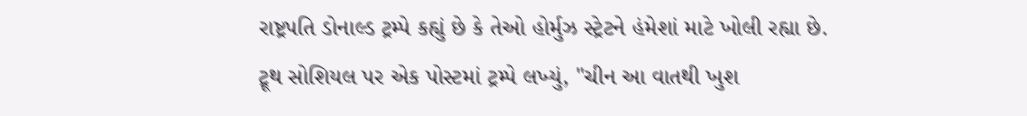રાષ્ટ્રપતિ ડોનાલ્ડ ટ્રમ્પે કહ્યું છે કે તેઓ હોર્મુઝ સ્ટ્રેટને હંમેશાં માટે ખોલી રહ્યા છે.
ટ્રૂથ સોશિયલ પર એક પોસ્ટમાં ટ્રમ્પે લખ્યું, "ચીન આ વાતથી ખુશ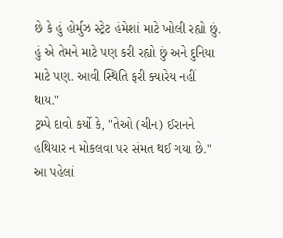છે કે હું હોર્મુઝ સ્ટ્રેટ હંમેશાં માટે ખોલી રહ્યો છું. હું એ તેમને માટે પણ કરી રહ્યો છું અને દુનિયા માટે પણ. આવી સ્થિતિ ફરી ક્યારેય નહીં થાય."
ટ્રમ્પે દાવો કર્યો કે, "તેઓ (ચીન) ઈરાનને હથિયાર ન મોકલવા પર સંમત થઈ ગયા છે."
આ પહેલાં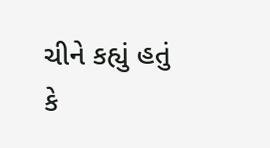ચીને કહ્યું હતું કે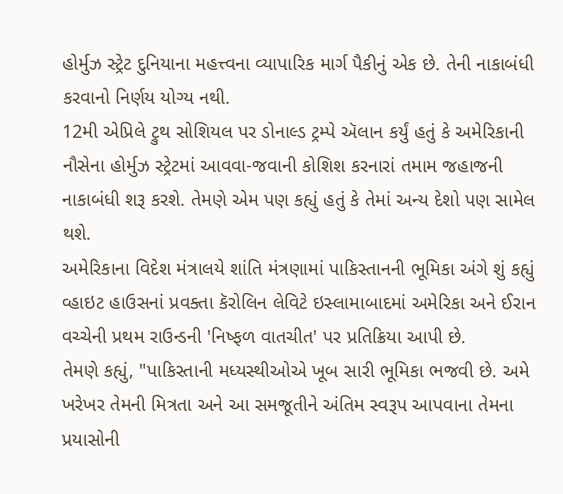હોર્મુઝ સ્ટ્રેટ દુનિયાના મહત્ત્વના વ્યાપારિક માર્ગ પૈકીનું એક છે. તેની નાકાબંધી કરવાનો નિર્ણય યોગ્ય નથી.
12મી એપ્રિલે ટ્રુથ સોશિયલ પર ડોનાલ્ડ ટ્રમ્પે ઍલાન કર્યું હતું કે અમેરિકાની નૌસેના હોર્મુઝ સ્ટ્રેટમાં આવવા-જવાની કોશિશ કરનારાં તમામ જહાજની નાકાબંધી શરૂ કરશે. તેમણે એમ પણ કહ્યું હતું કે તેમાં અન્ય દેશો પણ સામેલ થશે.
અમેરિકાના વિદેશ મંત્રાલયે શાંતિ મંત્રણામાં પાકિસ્તાનની ભૂમિકા અંગે શું કહ્યું
વ્હાઇટ હાઉસનાં પ્રવક્તા કૅરોલિન લેવિટે ઇસ્લામાબાદમાં અમેરિકા અને ઈરાન વચ્ચેની પ્રથમ રાઉન્ડની 'નિષ્ફળ વાતચીત' પર પ્રતિક્રિયા આપી છે.
તેમણે કહ્યું, "પાકિસ્તાની મધ્યસ્થીઓએ ખૂબ સારી ભૂમિકા ભજવી છે. અમે ખરેખર તેમની મિત્રતા અને આ સમજૂતીને અંતિમ સ્વરૂપ આપવાના તેમના પ્રયાસોની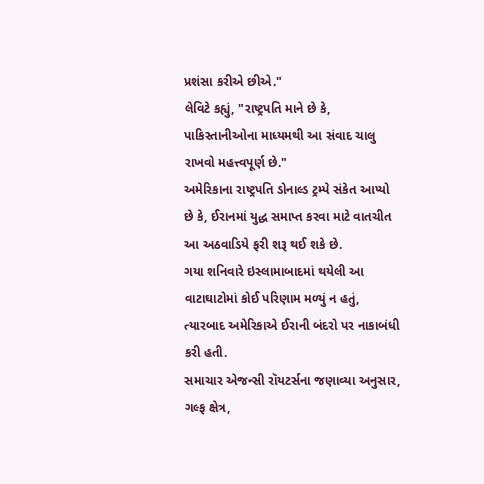પ્રશંસા કરીએ છીએ."
લેવિટે કહ્યું, "રાષ્ટ્રપતિ માને છે કે, પાકિસ્તાનીઓના માધ્યમથી આ સંવાદ ચાલુ રાખવો મહત્ત્વપૂર્ણ છે."
અમેરિકાના રાષ્ટ્રપતિ ડોનાલ્ડ ટ્રમ્પે સંકેત આપ્યો છે કે, ઈરાનમાં યુદ્ધ સમાપ્ત કરવા માટે વાતચીત આ અઠવાડિયે ફરી શરૂ થઈ શકે છે.
ગયા શનિવારે ઇસ્લામાબાદમાં થયેલી આ વાટાઘાટોમાં કોઈ પરિણામ મળ્યું ન હતું, ત્યારબાદ અમેરિકાએ ઈરાની બંદરો પર નાકાબંધી કરી હતી.
સમાચાર એજન્સી રૉયટર્સના જણાવ્યા અનુસાર, ગલ્ફ ક્ષેત્ર,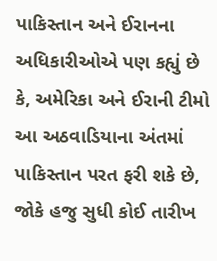પાકિસ્તાન અને ઈરાનના અધિકારીઓએ પણ કહ્યું છે કે, અમેરિકા અને ઈરાની ટીમો આ અઠવાડિયાના અંતમાં પાકિસ્તાન પરત ફરી શકે છે, જોકે હજુ સુધી કોઈ તારીખ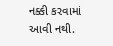નક્કી કરવામાં આવી નથી.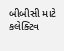બીબીસી માટે કલેક્ટિવ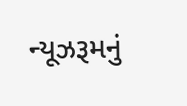ન્યૂઝરૂમનું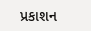પ્રકાશન